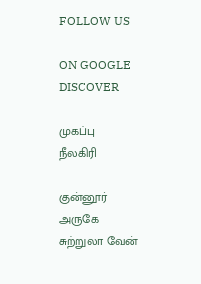FOLLOW US

ON GOOGLE DISCOVER

முகப்பு
நீலகிரி

குன்னூர் அருகே சுற்றுலா வேன்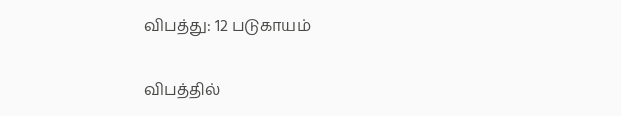விபத்து: 12 படுகாயம்

விபத்தில்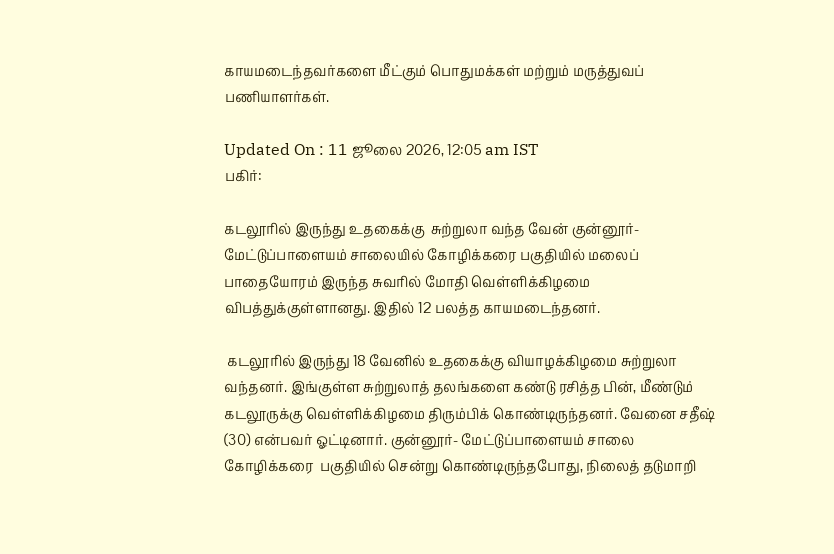காயமடைந்தவர்களை மீட்கும் பொதுமக்கள் மற்றும் மருத்துவப் பணியாளர்கள்.

Updated On : 11 ஜூலை 2026, 12:05 am IST
பகிர்:

கடலூரில் இருந்து உதகைக்கு  சுற்றுலா வந்த வேன் குன்னூர்- மேட்டுப்பாளையம் சாலையில் கோழிக்கரை பகுதியில் மலைப் பாதையோரம் இருந்த சுவரில் மோதி வெள்ளிக்கிழமை விபத்துக்குள்ளானது. இதில் 12 பலத்த காயமடைந்தனர்.

 கடலூரில் இருந்து 18 வேனில் உதகைக்கு வியாழக்கிழமை சுற்றுலா  வந்தனர். இங்குள்ள சுற்றுலாத் தலங்களை கண்டு ரசித்த பின், மீண்டும்  கடலூருக்கு வெள்ளிக்கிழமை திரும்பிக் கொண்டிருந்தனர். வேனை சதீஷ் (30) என்பவர் ஓட்டினார். குன்னூர்- மேட்டுப்பாளையம் சாலை கோழிக்கரை  பகுதியில் சென்று கொண்டிருந்தபோது, நிலைத் தடுமாறி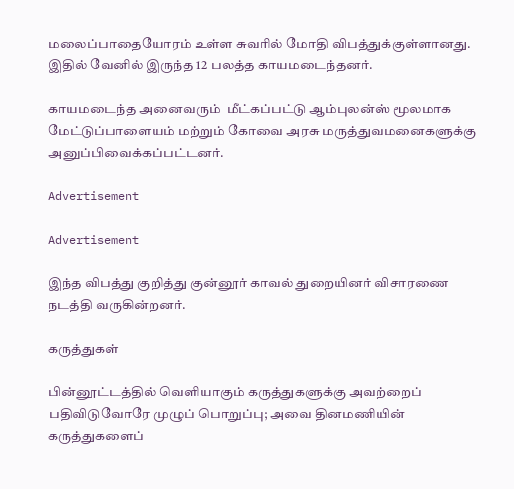மலைப்பாதையோரம் உள்ள சுவரில் மோதி விபத்துக்குள்ளானது. இதில் வேனில் இருந்த 12 பலத்த காயமடைந்தனர்.

காயமடைந்த அனைவரும்  மீட்கப்பட்டு ஆம்புலன்ஸ் மூலமாக மேட்டுப்பாளையம் மற்றும் கோவை அரசு மருத்துவமனைகளுக்கு அனுப்பிவைக்கப்பட்டனர்.

Advertisement

Advertisement

இந்த விபத்து குறித்து குன்னூர் காவல் துறையினர் விசாரணை நடத்தி வருகின்றனர்.

கருத்துகள்

பின்னூட்டத்தில் வெளியாகும் கருத்துகளுக்கு அவற்றைப் பதிவிடுவோரே முழுப் பொறுப்பு; அவை தினமணியின் கருத்துகளைப்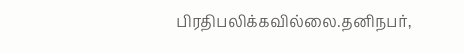பிரதிபலிக்கவில்லை.தனிநபர்,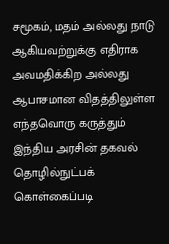சமூகம், மதம் அல்லது நாடு ஆகியவற்றுக்கு எதிராக அவமதிக்கிற அல்லது ஆபாசமான விதத்திலுள்ள எந்தவொரு கருத்தும் இந்திய அரசின் தகவல் தொழில்நுட்பக் கொள்கைப்படி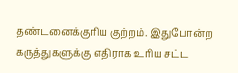தண்டனைக்குரிய குற்றம். இதுபோன்ற கருத்துகளுக்கு எதிராக உரிய சட்ட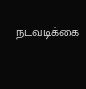நடவடிக்கை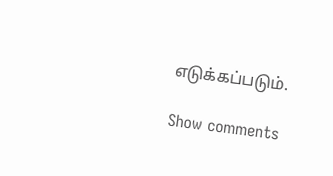எடுக்கப்படும்.

Show comments